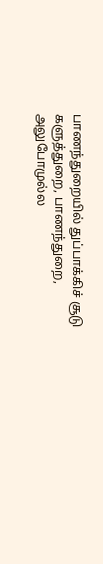பாணந்துறையில் துப்பாக்கிச் சூடு
களுத்துறை, பாணந்துறை, அலுபோமுல்ல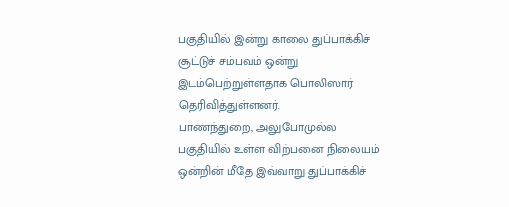பகுதியில் இன்று காலை துப்பாக்கிச் சூட்டுச் சம்பவம் ஒன்று இடம்பெற்றுள்ளதாக பொலிஸார் தெரிவித்துள்ளனர்.
பாணந்துறை, அலுபோமுல்ல பகுதியில் உள்ள விற்பனை நிலையம் ஒன்றின் மீதே இவ்வாறு துப்பாக்கிச்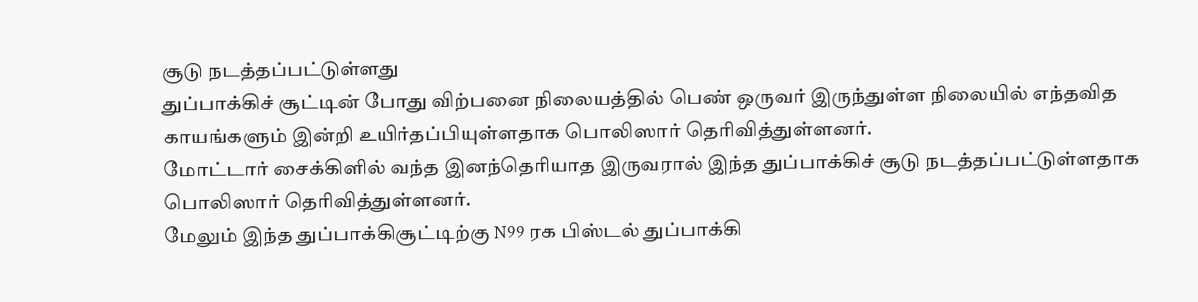சூடு நடத்தப்பட்டுள்ளது
துப்பாக்கிச் சூட்டின் போது விற்பனை நிலையத்தில் பெண் ஒருவர் இருந்துள்ள நிலையில் எந்தவித காயங்களும் இன்றி உயிர்தப்பியுள்ளதாக பொலிஸார் தெரிவித்துள்ளனர்.
மோட்டார் சைக்கிளில் வந்த இனந்தெரியாத இருவரால் இந்த துப்பாக்கிச் சூடு நடத்தப்பட்டுள்ளதாக பொலிஸார் தெரிவித்துள்ளனர்.
மேலும் இந்த துப்பாக்கிசூட்டிற்கு N99 ரக பிஸ்டல் துப்பாக்கி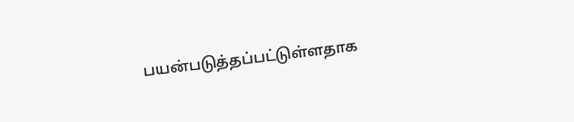பயன்படுத்தப்பட்டுள்ளதாக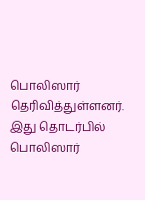பொலிஸார் தெரிவித்துள்ளனர்.
இது தொடர்பில் பொலிஸார்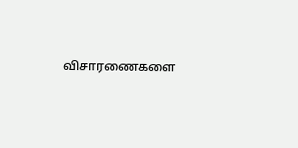விசாரணைகளை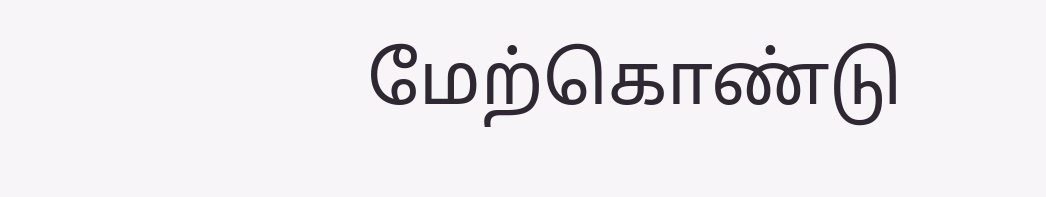மேற்கொண்டு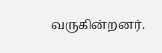வருகின்றனர்.